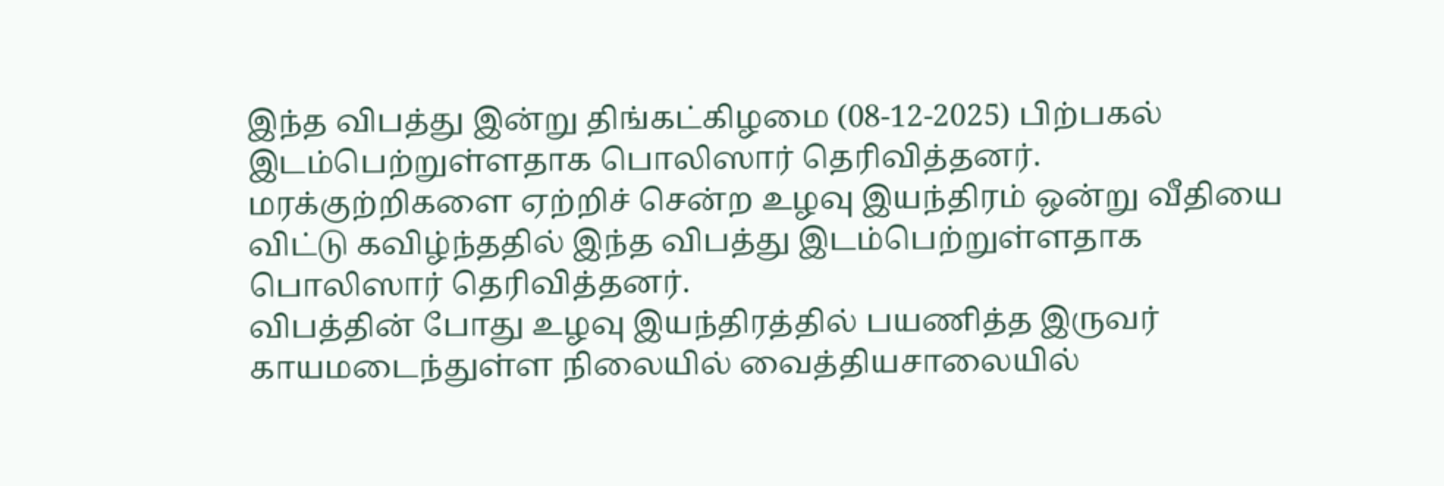இந்த விபத்து இன்று திங்கட்கிழமை (08-12-2025) பிற்பகல் இடம்பெற்றுள்ளதாக பொலிஸார் தெரிவித்தனர்.
மரக்குற்றிகளை ஏற்றிச் சென்ற உழவு இயந்திரம் ஒன்று வீதியை விட்டு கவிழ்ந்ததில் இந்த விபத்து இடம்பெற்றுள்ளதாக பொலிஸார் தெரிவித்தனர்.
விபத்தின் போது உழவு இயந்திரத்தில் பயணித்த இருவர் காயமடைந்துள்ள நிலையில் வைத்தியசாலையில்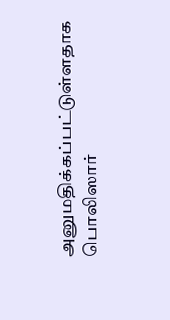அனுமதிக்கப்பட்டுள்ளதாக பொலிஸார்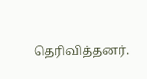தெரிவித்தனர்.